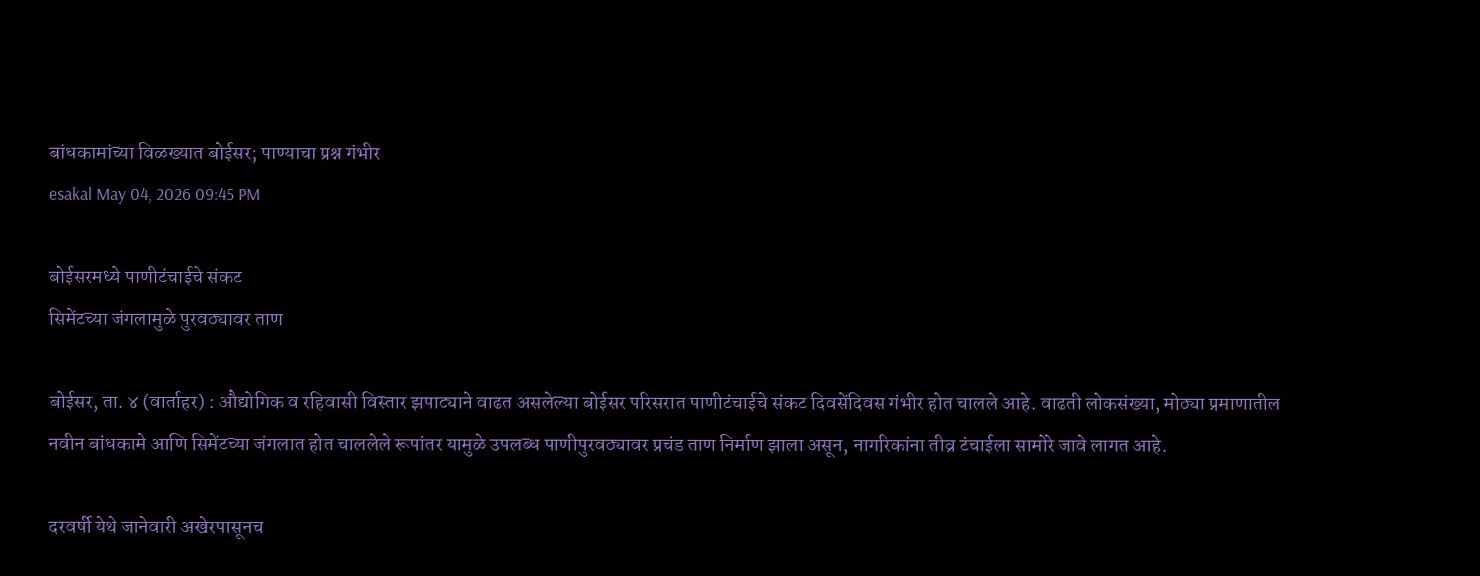बांधकामांच्या विळख्यात बोईसर; पाण्याचा प्रश्न गंभीर
esakal May 04, 2026 09:45 PM

बोईसरमध्ये पाणीटंचाईचे संकट
सिमेंटच्या जंगलामुळे पुरवठ्यावर ताण

बोईसर, ता. ४ (वार्ताहर) : औद्योगिक व रहिवासी विस्तार झपाट्याने वाढत असलेल्या बोईसर परिसरात पाणीटंचाईचे संकट दिवसेंदिवस गंभीर होत चालले आहे. वाढती लोकसंख्या, मोठ्या प्रमाणातील नवीन बांधकामे आणि सिमेंटच्या जंगलात होत चाललेले रूपांतर यामुळे उपलब्ध पाणीपुरवठ्यावर प्रचंड ताण निर्माण झाला असून, नागरिकांना तीव्र टंचाईला सामोरे जावे लागत आहे.

दरवर्षी येथे जानेवारी अखेरपासूनच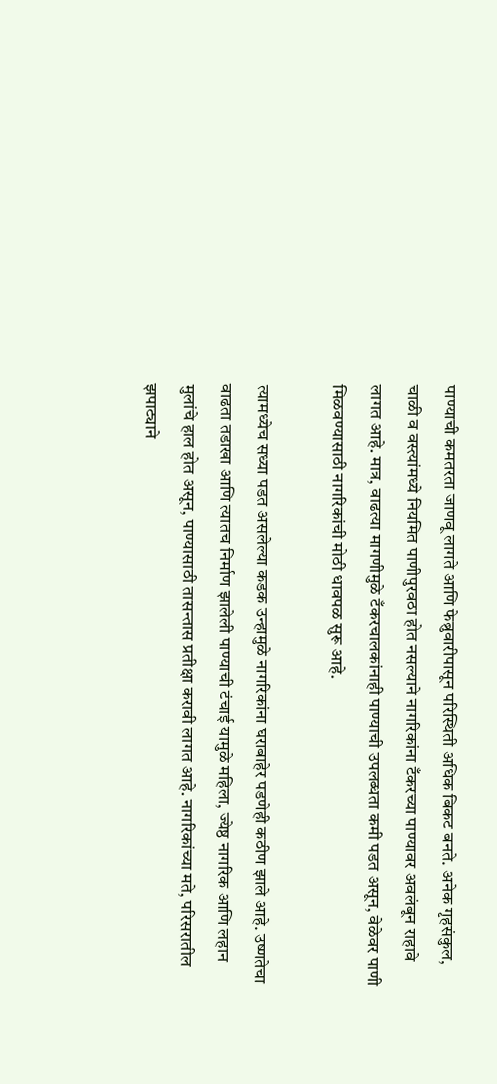पाण्याची कमतरता जाणवू लागते आणि फेब्रुवारीपासून परिस्थिती अधिक बिकट बनते. अनेक गृहसंकुल, चाळी व वस्त्यांमध्ये नियमित पाणीपुरवठा होत नसल्याने नागरिकांना टँकरच्या पाण्यावर अवलंबून राहावे लागत आहे. मात्र, वाढत्या मागणीमुळे टँकरचालकांनाही पाण्याची उपलब्धता कमी पडत असून, वेळेवर पाणी मिळवण्यासाठी नागरिकांची मोठी धावपळ सुरू आहे.

त्यामध्येच सध्या पडत असलेल्या कडक उन्हामुळे नागरिकांना घराबाहेर पडणेही कठीण झाले आहे. उष्णतेचा वाढता तडाखा आणि त्यातच निर्माण झालेली पाण्याची टंचाई यामुळे महिला, ज्येष्ठ नागरिक आणि लहान मुलांचे हाल होत असून, पाण्यासाठी तासन्तास प्रतीक्षा करावी लागत आहे. नागरिकांच्या मते, परिसरातील झपाट्याने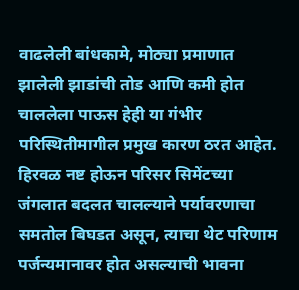वाढलेली बांधकामे, मोठ्या प्रमाणात झालेली झाडांची तोड आणि कमी होत चाललेला पाऊस हेही या गंभीर परिस्थितीमागील प्रमुख कारण ठरत आहेत. हिरवळ नष्ट होऊन परिसर सिमेंटच्या जंगलात बदलत चालल्याने पर्यावरणाचा समतोल बिघडत असून, त्याचा थेट परिणाम पर्जन्यमानावर होत असल्याची भावना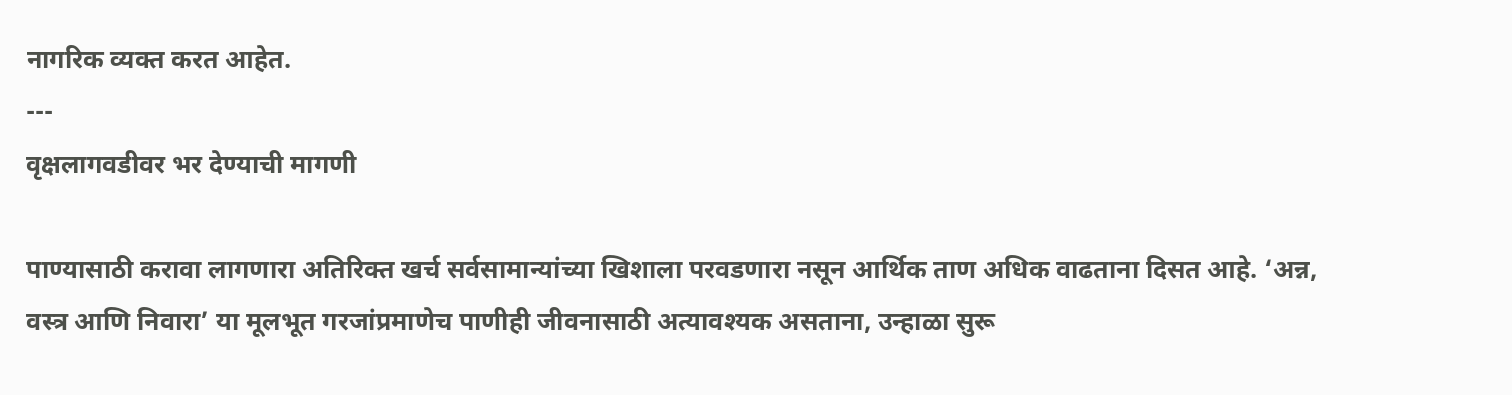नागरिक व्यक्त करत आहेत.
---
वृक्षलागवडीवर भर देण्याची मागणी

पाण्यासाठी करावा लागणारा अतिरिक्त खर्च सर्वसामान्यांच्या खिशाला परवडणारा नसून आर्थिक ताण अधिक वाढताना दिसत आहे. ‘अन्न, वस्त्र आणि निवारा’ या मूलभूत गरजांप्रमाणेच पाणीही जीवनासाठी अत्यावश्यक असताना, उन्हाळा सुरू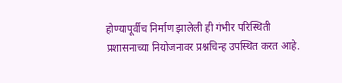होण्यापूर्वीच निर्माण झालेली ही गंभीर परिस्थिती प्रशासनाच्या नियोजनावर प्रश्नचिन्ह उपस्थित करत आहे.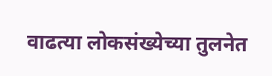वाढत्या लोकसंख्येच्या तुलनेत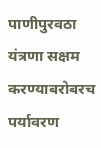पाणीपुरवठा यंत्रणा सक्षम करण्याबरोबरच पर्यावरण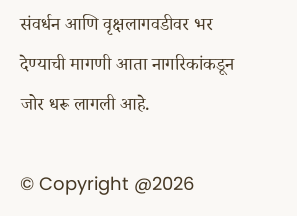संवर्धन आणि वृक्षलागवडीवर भर देण्याची मागणी आता नागरिकांकडून जोर धरू लागली आहे.

© Copyright @2026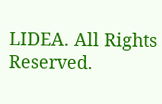LIDEA. All Rights Reserved.